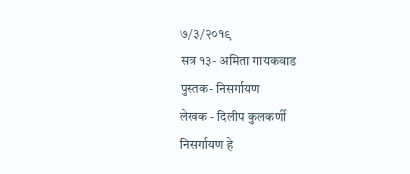७/३/२०१९
सत्र १३- अमिता गायकवाड
पुस्तक- निसर्गायण
लेखक - दिलीप कुलकर्णी
निसर्गायण हे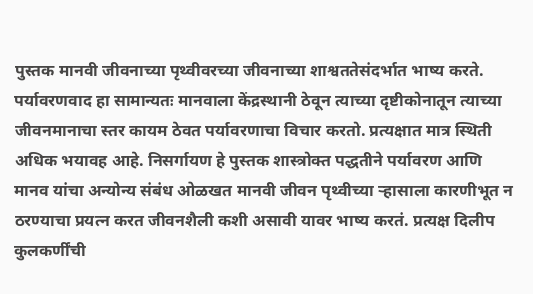पुस्तक मानवी जीवनाच्या पृथ्वीवरच्या जीवनाच्या शाश्वततेसंदर्भात भाष्य करते. पर्यावरणवाद हा सामान्यतः मानवाला केंद्रस्थानी ठेवून त्याच्या दृष्टीकोनातून त्याच्या जीवनमानाचा स्तर कायम ठेवत पर्यावरणाचा विचार करतो. प्रत्यक्षात मात्र स्थिती अधिक भयावह आहे. निसर्गायण हे पुस्तक शास्त्रोक्त पद्धतीने पर्यावरण आणि मानव यांचा अन्योन्य संबंध ओळखत मानवी जीवन पृथ्वीच्या ऱ्हासाला कारणीभूत न ठरण्याचा प्रयत्न करत जीवनशैली कशी असावी यावर भाष्य करतं. प्रत्यक्ष दिलीप कुलकर्णींची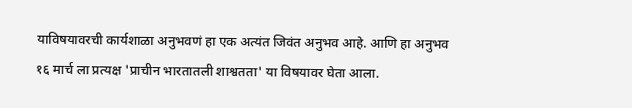याविषयावरची कार्यशाळा अनुभवणं हा एक अत्यंत जिवंत अनुभव आहे. आणि हा अनुभव १६ मार्च ला प्रत्यक्ष 'प्राचीन भारतातली शाश्वतता' या विषयावर घेता आला.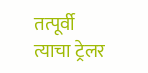तत्पूर्वी त्याचा ट्रेलर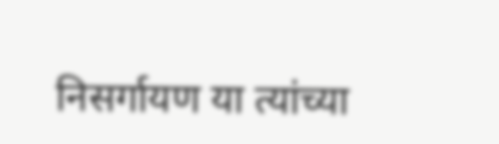निसर्गायण या त्यांच्या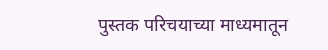पुस्तक परिचयाच्या माध्यमातून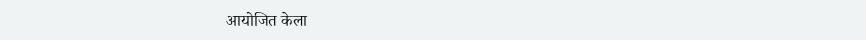आयोजित केला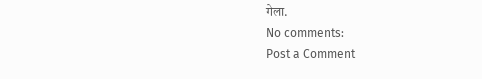गेला.
No comments:
Post a Comment